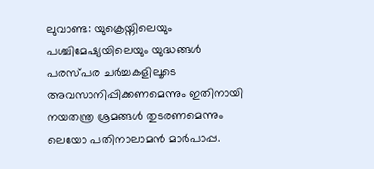ലുവാണ്ട: യുക്രെയ്നിലെയും പശ്ചിമേഷ്യയിലെയും യുദ്ധങ്ങൾ പരസ്പര ചർച്ചകളിലൂടെ അവസാനിപ്പിക്കണമെന്നും ഇതിനായി നയതന്ത്ര ശ്രമങ്ങൾ തുടരണമെന്നും ലെയോ പതിനാലാമൻ മാർപാപ്പ.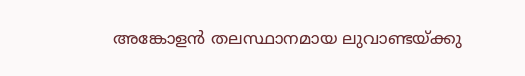അങ്കോളൻ തലസ്ഥാനമായ ലുവാണ്ടയ്ക്കു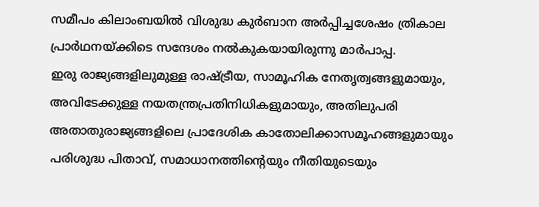സമീപം കിലാംബയിൽ വിശുദ്ധ കുർബാന അർപ്പിച്ചശേഷം ത്രികാല പ്രാർഥനയ്ക്കിടെ സന്ദേശം നൽകുകയായിരുന്നു മാർപാപ്പ.
ഇരു രാജ്യങ്ങളിലുമുള്ള രാഷ്ട്രീയ, സാമൂഹിക നേതൃത്വങ്ങളുമായും, അവിടേക്കുള്ള നയതന്ത്രപ്രതിനിധികളുമായും, അതിലുപരി അതാതുരാജ്യങ്ങളിലെ പ്രാദേശിക കാതോലിക്കാസമൂഹങ്ങളുമായും പരിശുദ്ധ പിതാവ്, സമാധാനത്തിന്റെയും നീതിയുടെയും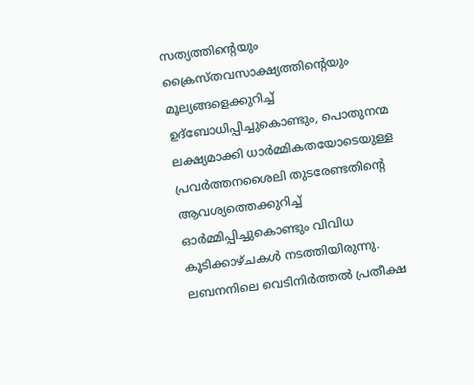സത്യത്തിന്റെയും ക്രൈസ്തവസാക്ഷ്യത്തിന്റെയും മൂല്യങ്ങളെക്കുറിച്ച് ഉദ്ബോധിപ്പിച്ചുകൊണ്ടും, പൊതുനന്മ ലക്ഷ്യമാക്കി ധാർമ്മികതയോടെയുള്ള പ്രവർത്തനശൈലി തുടരേണ്ടതിന്റെ ആവശ്യത്തെക്കുറിച്ച് ഓർമ്മിപ്പിച്ചുകൊണ്ടും വിവിധ കൂടിക്കാഴ്ചകൾ നടത്തിയിരുന്നു.
ലബനനിലെ വെടിനിർത്തൽ പ്രതീക്ഷ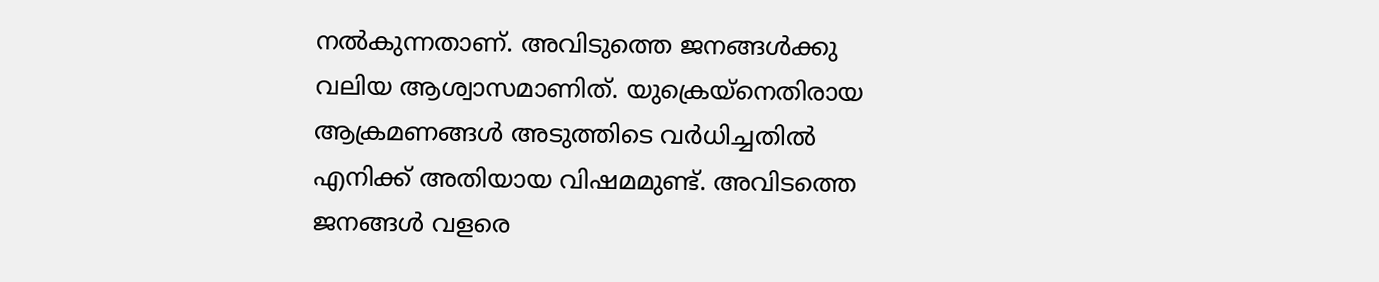നൽകുന്നതാണ്. അവിടുത്തെ ജനങ്ങൾക്കു വലിയ ആശ്വാസമാണിത്. യുക്രെയ്നെതിരായ ആക്രമണങ്ങൾ അടുത്തിടെ വർധിച്ചതിൽ എനിക്ക് അതിയായ വിഷമമുണ്ട്. അവിടത്തെ ജനങ്ങൾ വളരെ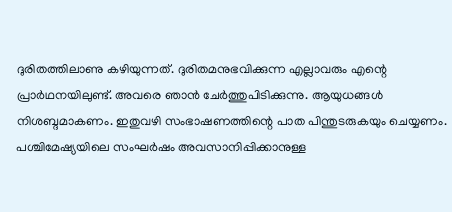ദുരിതത്തിലാണു കഴിയുന്നത്. ദുരിതമനുഭവിക്കുന്ന എല്ലാവരും എന്റെ പ്രാർഥനയിലുണ്ട്. അവരെ ഞാൻ ചേർത്തുപിടിക്കുന്നു. ആയുധങ്ങൾ നിശബ്ദമാകണം. ഇതുവഴി സംഭാഷണത്തിന്റെ പാത പിന്തുടരുകയും ചെയ്യണം. പശ്ചിമേഷ്യയിലെ സംഘർഷം അവസാനിപ്പിക്കാനുള്ള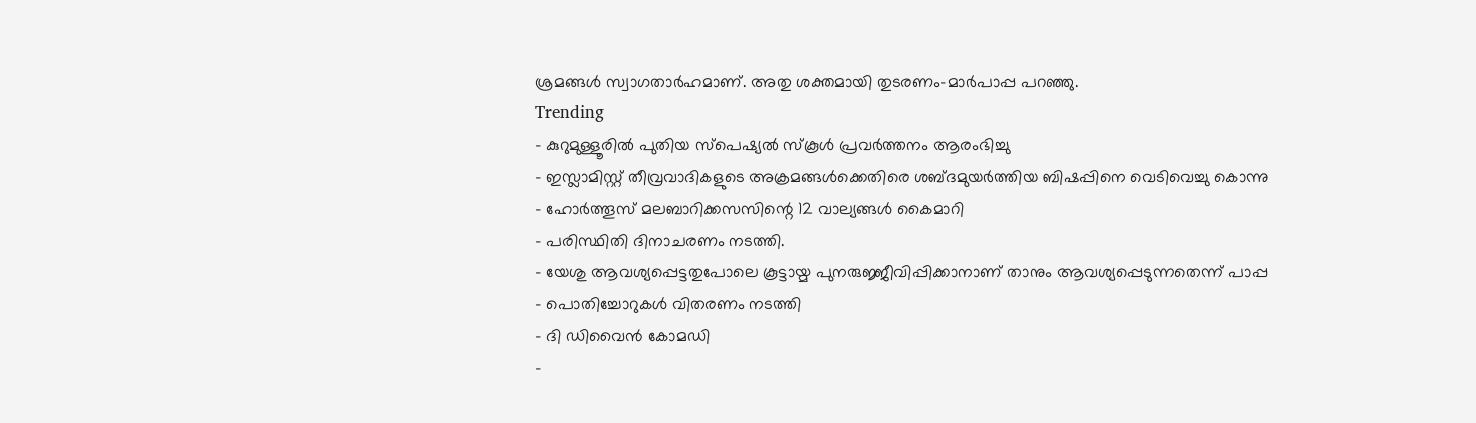ശ്രമങ്ങൾ സ്വാഗതാർഹമാണ്. അതു ശക്തമായി തുടരണം-മാർപാപ്പ പറഞ്ഞു.
Trending
- കുറുമുള്ളൂരിൽ പുതിയ സ്പെഷ്യൽ സ്കൂൾ പ്രവർത്തനം ആരംഭിച്ചു
- ഇസ്ലാമിസ്റ്റ് തീവ്രവാദികളുടെ അക്രമങ്ങൾക്കെതിരെ ശബ്ദമുയർത്തിയ ബിഷപ്പിനെ വെടിവെച്ചു കൊന്നു
- ഹോർത്തൂസ് മലബാറിക്കസസിന്റെ 12 വാല്യങ്ങൾ കൈമാറി
- പരിസ്ഥിതി ദിനാചരണം നടത്തി.
- യേശു ആവശ്യപ്പെട്ടതുപോലെ കൂട്ടായ്മ പുനരുജ്ജീവിപ്പിക്കാനാണ് താനും ആവശ്യപ്പെടുന്നതെന്ന് പാപ്പ
- പൊതിച്ചോറുകൾ വിതരണം നടത്തി
- ദി ഡിവൈൻ കോമഡി
-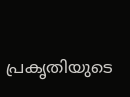പ്രകൃതിയുടെ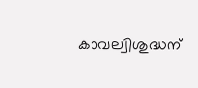കാവല്വിശുദ്ധന്